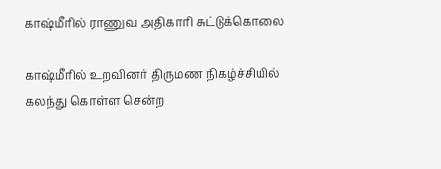காஷ்மீரில் ராணுவ அதிகாரி சுட்டுக்கொலை

காஷ்மீரில் உறவினர் திருமண நிகழ்ச்சியில் கலந்து கொள்ள சென்ற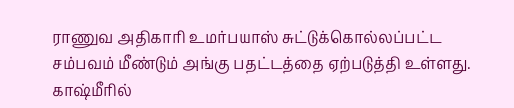ராணுவ அதிகாரி உமர்பயாஸ் சுட்டுக்கொல்லப்பட்ட சம்பவம் மீண்டும் அங்கு பதட்டத்தை ஏற்படுத்தி உள்ளது.
காஷ்மீரில்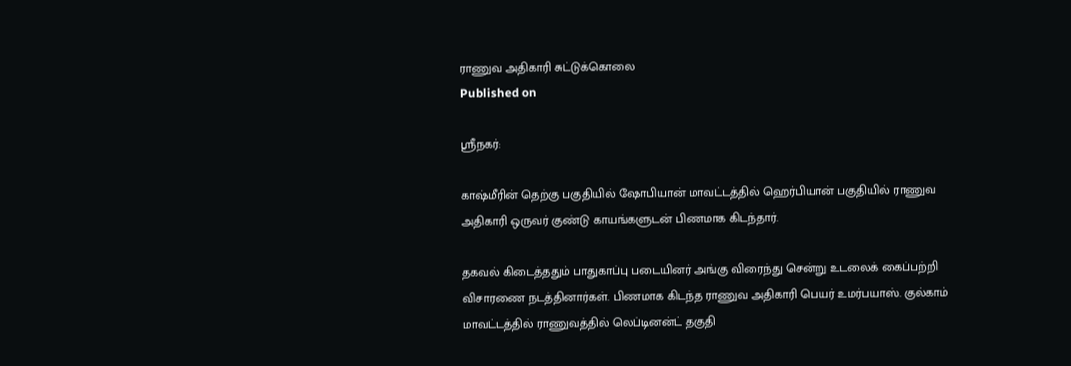ராணுவ அதிகாரி சுட்டுக்கொலை
Published on

ஸ்ரீநகர்:

காஷ்மீரின் தெற்கு பகுதியில் ஷோபியான் மாவட்டத்தில் ஹெர்பியான் பகுதியில் ராணுவ அதிகாரி ஒருவர் குண்டு காயங்களுடன் பிணமாக கிடந்தார்.

தகவல் கிடைத்ததும் பாதுகாப்பு படையினர் அங்கு விரைந்து சென்று உடலைக் கைப்பற்றி விசாரணை நடத்தினார்கள். பிணமாக கிடந்த ராணுவ அதிகாரி பெயர் உமர்பயாஸ். குல்காம் மாவட்டத்தில் ராணுவத்தில் லெப்டினன்ட் தகுதி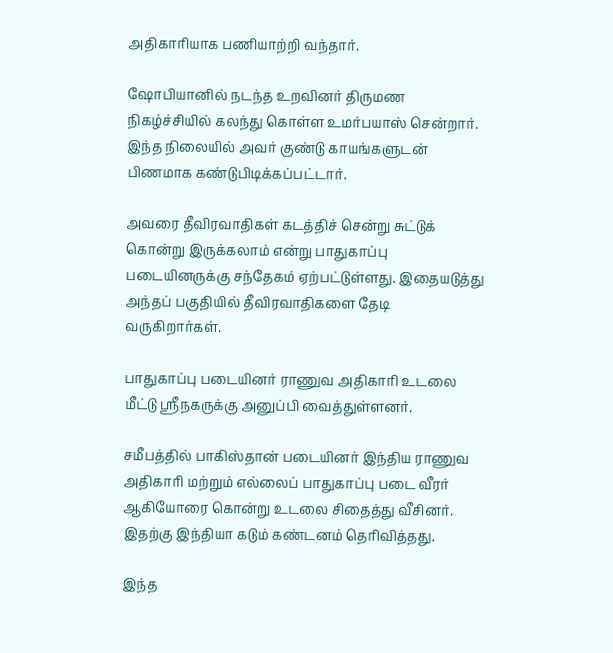அதிகாரியாக பணியாற்றி வந்தார்.

ஷோபியானில் நடந்த உறவினர் திருமண நிகழ்ச்சியில் கலந்து கொள்ள உமர்பயாஸ் சென்றார். இந்த நிலையில் அவர் குண்டு காயங்களுடன் பிணமாக கண்டுபிடிக்கப்பட்டார்.

அவரை தீவிரவாதிகள் கடத்திச் சென்று சுட்டுக் கொன்று இருக்கலாம் என்று பாதுகாப்பு படையினருக்கு சந்தேகம் ஏற்பட்டுள்ளது. இதையடுத்து அந்தப் பகுதியில் தீவிரவாதிகளை தேடி வருகிறார்கள்.

பாதுகாப்பு படையினர் ராணுவ அதிகாரி உடலை மீட்டு ஸ்ரீநகருக்கு அனுப்பி வைத்துள்ளனர்.

சமீபத்தில் பாகிஸ்தான் படையினர் இந்திய ராணுவ அதிகாரி மற்றும் எல்லைப் பாதுகாப்பு படை வீரர் ஆகியோரை கொன்று உடலை சிதைத்து வீசினர். இதற்கு இந்தியா கடும் கண்டனம் தெரிவித்தது.

இந்த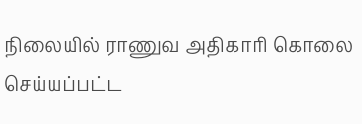நிலையில் ராணுவ அதிகாரி கொலை செய்யப்பட்ட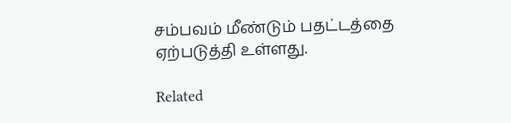சம்பவம் மீண்டும் பதட்டத்தை ஏற்படுத்தி உள்ளது.

Related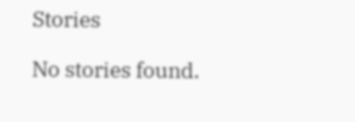Stories

No stories found.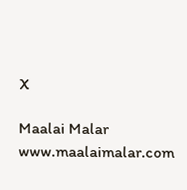X

Maalai Malar
www.maalaimalar.com